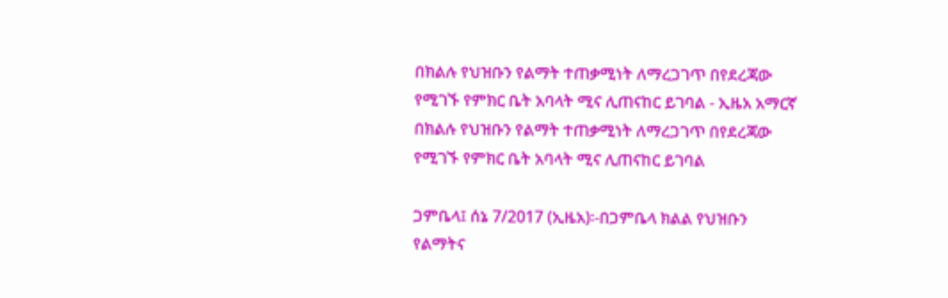በክልሉ የህዝቡን የልማት ተጠቃሚነት ለማረጋገጥ በየደረጃው የሚገኙ የምክር ቤት አባላት ሚና ሊጠናከር ይገባል - ኢዜአ አማርኛ
በክልሉ የህዝቡን የልማት ተጠቃሚነት ለማረጋገጥ በየደረጃው የሚገኙ የምክር ቤት አባላት ሚና ሊጠናከር ይገባል

ጋምቤላ፤ ሰኔ 7/2017 (ኢዜአ)፡-በጋምቤላ ክልል የህዝቡን የልማትና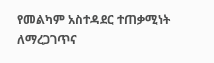የመልካም አስተዳደር ተጠቃሚነት ለማረጋገጥና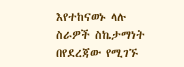እየተከናወኑ ላሉ ስራዎች ስኬታማነት በየደረጃው የሚገኙ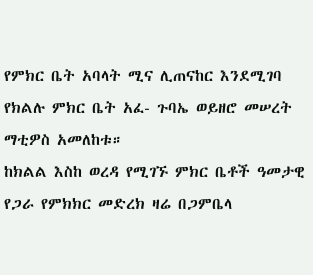የምክር ቤት አባላት ሚና ሊጠናከር እንደሚገባ የክልሉ ምክር ቤት አፈ- ጉባኤ ወይዘሮ መሠረት ማቲዎስ አመለከቱ።
ከክልል እስከ ወረዳ የሚገኙ ምክር ቤቶች ዓመታዊ የጋራ የምክክር መድረክ ዛሬ በጋምቤላ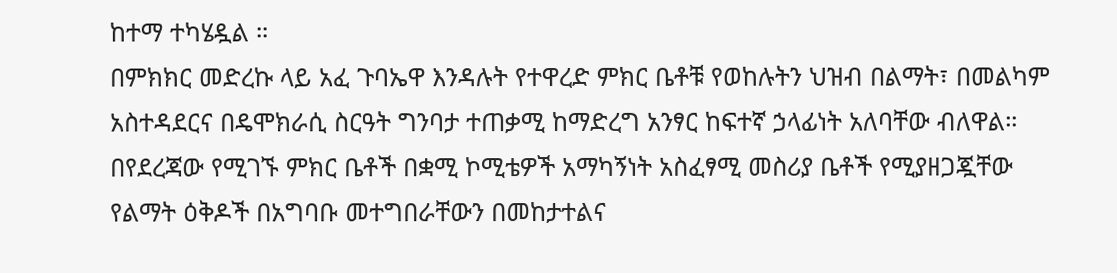ከተማ ተካሄዷል ።
በምክክር መድረኩ ላይ አፈ ጉባኤዋ እንዳሉት የተዋረድ ምክር ቤቶቹ የወከሉትን ህዝብ በልማት፣ በመልካም አስተዳደርና በዴሞክራሲ ስርዓት ግንባታ ተጠቃሚ ከማድረግ አንፃር ከፍተኛ ኃላፊነት አለባቸው ብለዋል።
በየደረጃው የሚገኙ ምክር ቤቶች በቋሚ ኮሚቴዎች አማካኝነት አስፈፃሚ መስሪያ ቤቶች የሚያዘጋጇቸው የልማት ዕቅዶች በአግባቡ መተግበራቸውን በመከታተልና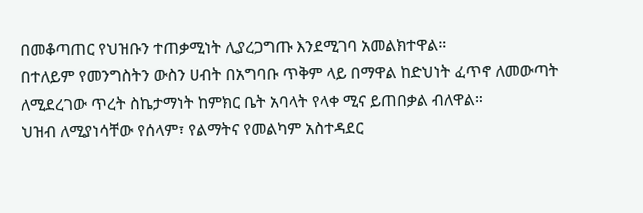በመቆጣጠር የህዝቡን ተጠቃሚነት ሊያረጋግጡ እንደሚገባ አመልክተዋል።
በተለይም የመንግስትን ውስን ሀብት በአግባቡ ጥቅም ላይ በማዋል ከድህነት ፈጥኖ ለመውጣት ለሚደረገው ጥረት ስኬታማነት ከምክር ቤት አባላት የላቀ ሚና ይጠበቃል ብለዋል።
ህዝብ ለሚያነሳቸው የሰላም፣ የልማትና የመልካም አስተዳደር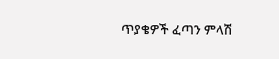ጥያቄዎች ፈጣን ምላሽ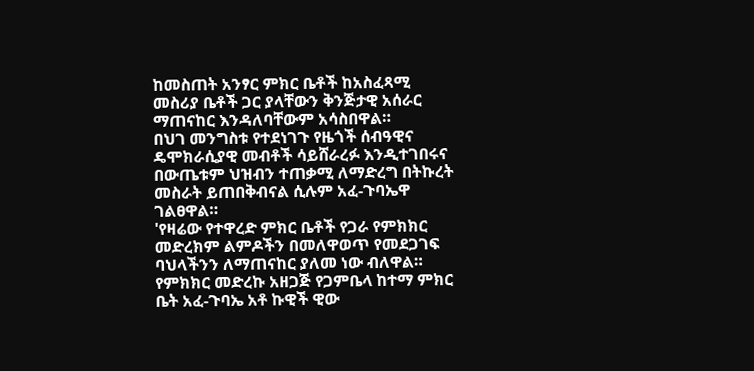ከመስጠት አንፃር ምክር ቤቶች ከአስፈጻሚ መስሪያ ቤቶች ጋር ያላቸውን ቅንጅታዊ አሰራር ማጠናከር እንዳለባቸውም አሳስበዋል።
በህገ መንግስቱ የተደነገጉ የዜጎች ሰብዓዊና ዴሞክራሲያዊ መብቶች ሳይሸራረፉ እንዲተገበሩና በውጤቱም ህዝብን ተጠቃሚ ለማድረግ በትኩረት መስራት ይጠበቅብናል ሲሉም አፈ-ጉባኤዋ ገልፀዋል።
'የዛሬው የተዋረድ ምክር ቤቶች የጋራ የምክክር መድረክም ልምዶችን በመለዋወጥ የመደጋገፍ ባህላችንን ለማጠናከር ያለመ ነው ብለዋል።
የምክክር መድረኩ አዘጋጅ የጋምቤላ ከተማ ምክር ቤት አፈ-ጉባኤ አቶ ኩዊች ዊው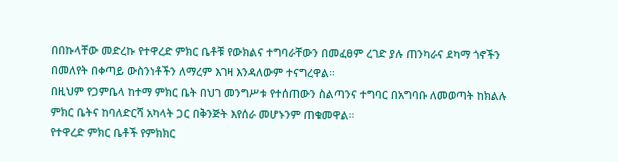በበኩላቸው መድረኩ የተዋረድ ምክር ቤቶቹ የውክልና ተግባራቸውን በመፈፀም ረገድ ያሉ ጠንካራና ደካማ ጎኖችን በመለየት በቀጣይ ውስንነቶችን ለማረም እገዛ እንዳለውም ተናግረዋል።
በዚህም የጋምቤላ ከተማ ምክር ቤት በህገ መንግሥቱ የተሰጠውን ስልጣንና ተግባር በአግባቡ ለመወጣት ከክልሉ ምክር ቤትና ከባለድርሻ አካላት ጋር በቅንጅት እየሰራ መሆኑንም ጠቁመዋል።
የተዋረድ ምክር ቤቶች የምክክር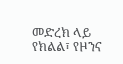መድረክ ላይ የክልል፣ የዞንና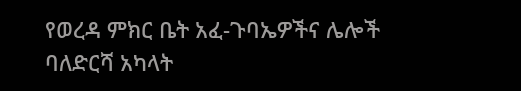የወረዳ ምክር ቤት አፈ-ጉባኤዎችና ሌሎች ባለድርሻ አካላት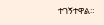ተገኝተዋል።